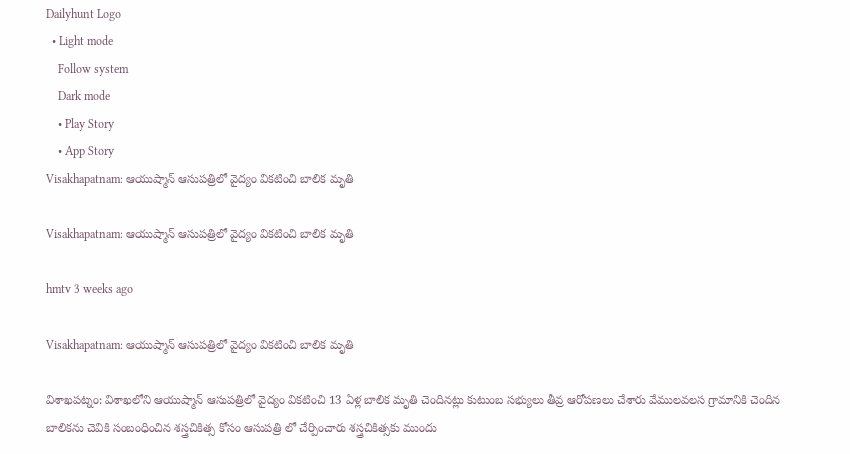Dailyhunt Logo
  • Light mode
    Follow system
    Dark mode
    • Play Story
    • App Story
Visakhapatnam: ఆయుష్మాన్ ఆసుపత్రిలో వైద్యం వికటించి బాలిక మృతి

Visakhapatnam: ఆయుష్మాన్ ఆసుపత్రిలో వైద్యం వికటించి బాలిక మృతి

hmtv 3 weeks ago

Visakhapatnam: ఆయుష్మాన్ ఆసుపత్రిలో వైద్యం వికటించి బాలిక మృతి

విశాఖపట్నం: విశాఖలోని ఆయుష్మాన్ ఆసుపత్రిలో వైద్యం వికటించి 13 ఏళ్ల బాలిక మృతి చెందినట్లు కుటుంబ సభ్యులు తీవ్ర ఆరోపణలు చేశారు వేములవలస గ్రామానికి చెందిన బాలికను చెవికి సంబంధించిన శస్త్రచికిత్స కోసం ఆసుపత్రి లో చేర్పించారు శస్త్రచికిత్సకు ముందు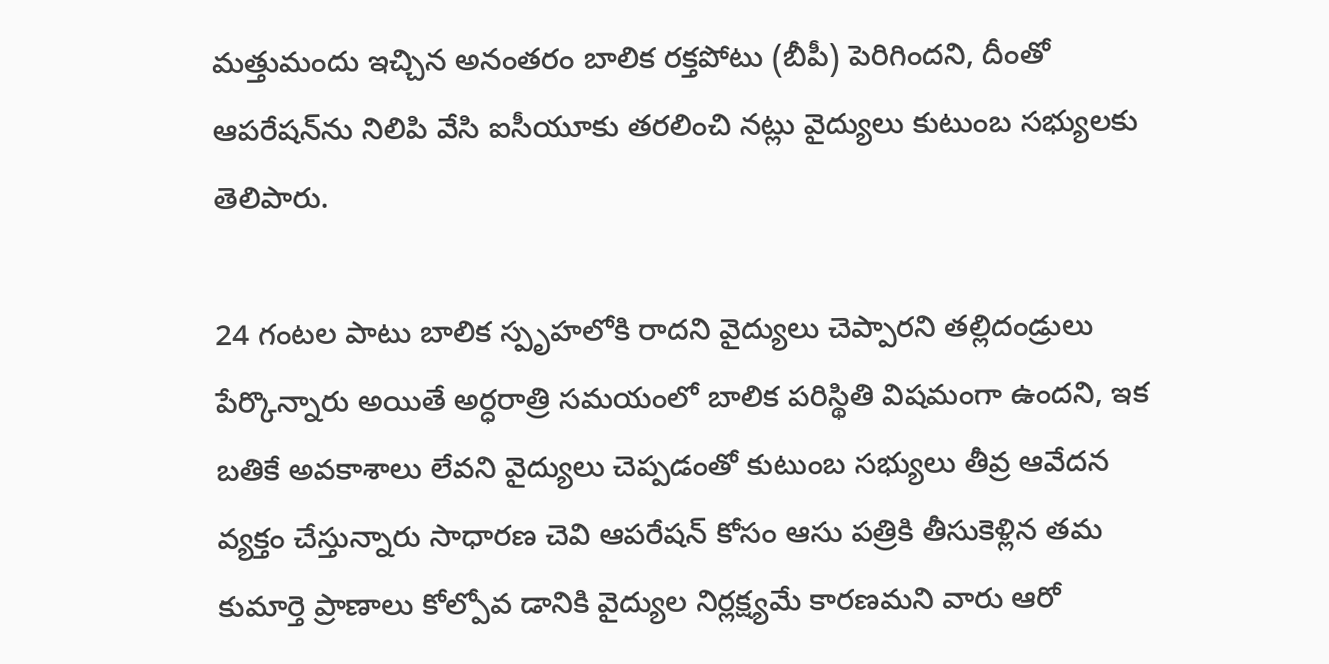మత్తుమందు ఇచ్చిన అనంతరం బాలిక రక్తపోటు (బీపీ) పెరిగిందని, దీంతో ఆపరేషన్‌ను నిలిపి వేసి ఐసీయూకు తరలించి నట్లు వైద్యులు కుటుంబ సభ్యులకు తెలిపారు.

24 గంటల పాటు బాలిక స్పృహలోకి రాదని వైద్యులు చెప్పారని తల్లిదండ్రులు పేర్కొన్నారు అయితే అర్ధరాత్రి సమయంలో బాలిక పరిస్థితి విషమంగా ఉందని, ఇక బతికే అవకాశాలు లేవని వైద్యులు చెప్పడంతో కుటుంబ సభ్యులు తీవ్ర ఆవేదన వ్యక్తం చేస్తున్నారు సాధారణ చెవి ఆపరేషన్ కోసం ఆసు పత్రికి తీసుకెళ్లిన తమ కుమార్తె ప్రాణాలు కోల్పోవ డానికి వైద్యుల నిర్లక్ష్యమే కారణమని వారు ఆరో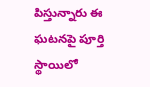పిస్తున్నారు ఈ ఘటనపై పూర్తి స్థాయిలో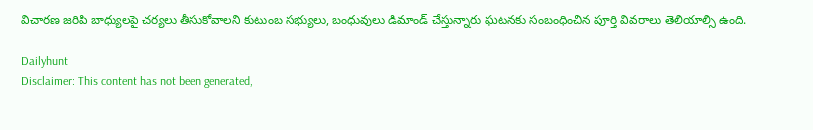విచారణ జరిపి బాధ్యులపై చర్యలు తీసుకోవాలని కుటుంబ సభ్యులు, బంధువులు డిమాండ్ చేస్తున్నారు ఘటనకు సంబంధించిన పూర్తి వివరాలు తెలియాల్సి ఉంది.

Dailyhunt
Disclaimer: This content has not been generated,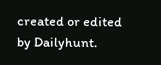created or edited by Dailyhunt.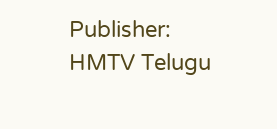Publisher: HMTV Telugu